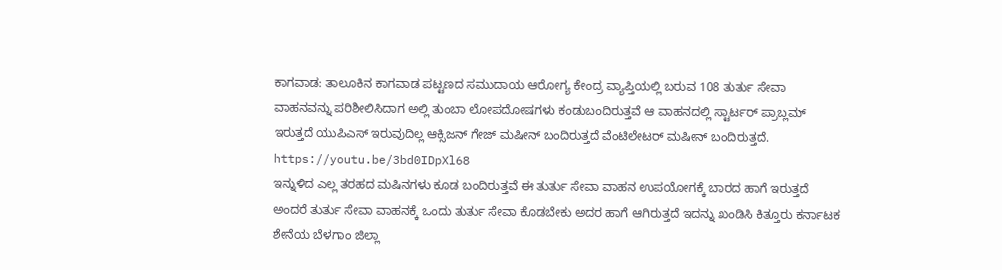ಕಾಗವಾಡ: ತಾಲೂಕಿನ ಕಾಗವಾಡ ಪಟ್ಟಣದ ಸಮುದಾಯ ಆರೋಗ್ಯ ಕೇಂದ್ರ ವ್ಯಾಪ್ತಿಯಲ್ಲಿ ಬರುವ 108 ತುರ್ತು ಸೇವಾ ವಾಹನವನ್ನು ಪರಿಶೀಲಿಸಿದಾಗ ಅಲ್ಲಿ ತುಂಬಾ ಲೋಪದೋಷಗಳು ಕಂಡುಬಂದಿರುತ್ತವೆ ಆ ವಾಹನದಲ್ಲಿ ಸ್ಟಾರ್ಟರ್ ಪ್ರಾಬ್ಲಮ್ ಇರುತ್ತದೆ ಯುಪಿಎಸ್ ಇರುವುದಿಲ್ಲ ಆಕ್ಸಿಜನ್ ಗೇಜ್ ಮಷೀನ್ ಬಂದಿರುತ್ತದೆ ವೆಂಟಿಲೇಟರ್ ಮಷೀನ್ ಬಂದಿರುತ್ತದೆ.
https://youtu.be/3bd0IDpXl68
ಇನ್ನುಳಿದ ಎಲ್ಲ ತರಹದ ಮಷಿನಗಳು ಕೂಡ ಬಂದಿರುತ್ತವೆ ಈ ತುರ್ತು ಸೇವಾ ವಾಹನ ಉಪಯೋಗಕ್ಕೆ ಬಾರದ ಹಾಗೆ ಇರುತ್ತದೆ ಅಂದರೆ ತುರ್ತು ಸೇವಾ ವಾಹನಕ್ಕೆ ಒಂದು ತುರ್ತು ಸೇವಾ ಕೊಡಬೇಕು ಅದರ ಹಾಗೆ ಆಗಿರುತ್ತದೆ ಇದನ್ನು ಖಂಡಿಸಿ ಕಿತ್ತೂರು ಕರ್ನಾಟಕ ಶೇನೆಯ ಬೆಳಗಾಂ ಜಿಲ್ಲಾ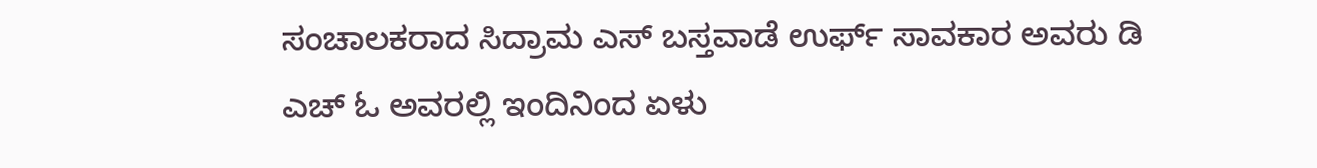ಸಂಚಾಲಕರಾದ ಸಿದ್ರಾಮ ಎಸ್ ಬಸ್ತವಾಡೆ ಉರ್ಫ್ ಸಾವಕಾರ ಅವರು ಡಿ ಎಚ್ ಓ ಅವರಲ್ಲಿ ಇಂದಿನಿಂದ ಏಳು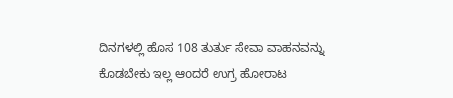ದಿನಗಳಲ್ಲಿ ಹೊಸ 108 ತುರ್ತು ಸೇವಾ ವಾಹನವನ್ನು ಕೊಡಬೇಕು ಇಲ್ಲ ಆoದರೆ ಉಗ್ರ ಹೋರಾಟ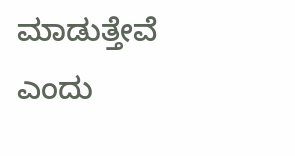ಮಾಡುತ್ತೇವೆ ಎಂದು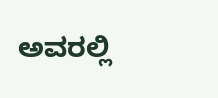ಅವರಲ್ಲಿ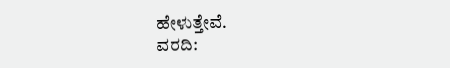ಹೇಳುತ್ತೇವೆ.
ವರದಿ: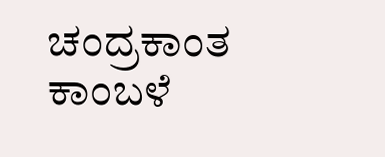ಚಂದ್ರಕಾಂತ ಕಾಂಬಳೆ